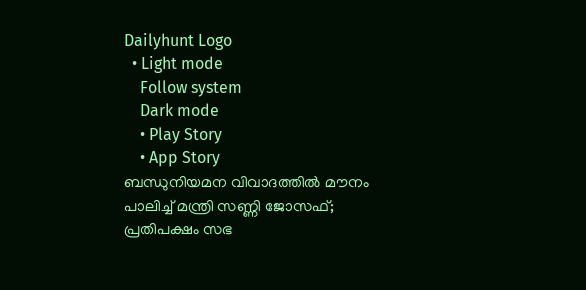Dailyhunt Logo
  • Light mode
    Follow system
    Dark mode
    • Play Story
    • App Story
ബന്ധുനിയമന വിവാദത്തില്‍ മൗനം പാലിച്ച്‌ മന്ത്രി സണ്ണി ജോസഫ്; പ്രതിപക്ഷം സഭ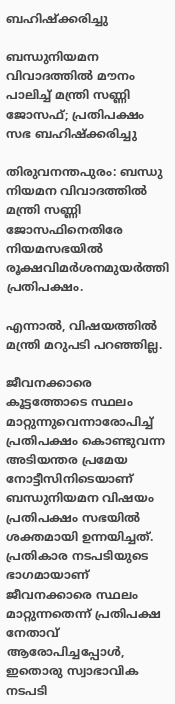ബഹിഷ്‌ക്കരിച്ചു

ബന്ധുനിയമന വിവാദത്തില്‍ മൗനം പാലിച്ച്‌ മന്ത്രി സണ്ണി ജോസഫ്; പ്രതിപക്ഷം സഭ ബഹിഷ്‌ക്കരിച്ചു

തിരുവനന്തപുരം: ബന്ധു നിയമന വിവാദത്തില്‍ മന്ത്രി സണ്ണി ജോസഫിനെതിരേ നിയമസഭയില്‍ രൂക്ഷവിമർശനമുയർത്തി പ്രതിപക്ഷം.

എന്നാല്‍, വിഷയത്തില്‍ മന്ത്രി മറുപടി പറഞ്ഞില്ല.

ജീവനക്കാരെ കൂട്ടത്തോടെ സ്ഥലം മാറ്റുന്നുവെന്നാരോപിച്ച്‌ പ്രതിപക്ഷം കൊണ്ടുവന്ന അടിയന്തര പ്രമേയ നോട്ടീസിനിടെയാണ് ബന്ധുനിയമന വിഷയം പ്രതിപക്ഷം സഭയില്‍ ശക്തമായി ഉന്നയിച്ചത്. പ്രതികാര നടപടിയുടെ ഭാഗമായാണ് ജീവനക്കാരെ സ്ഥലം മാറ്റുന്നതെന്ന് പ്രതിപക്ഷ നേതാവ് ആരോപിച്ചപ്പോള്‍, ഇതൊരു സ്വാഭാവിക നടപടി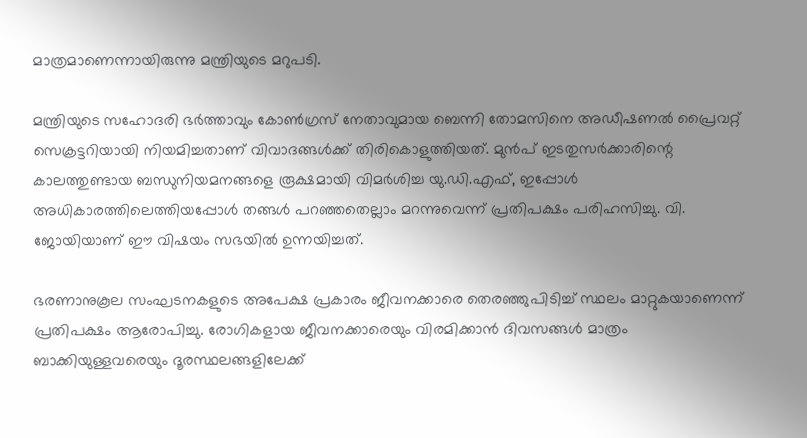മാത്രമാണെന്നായിരുന്നു മന്ത്രിയുടെ മറുപടി.

മന്ത്രിയുടെ സഹോദരി ഭർത്താവും കോണ്‍ഗ്രസ് നേതാവുമായ ബെന്നി തോമസിനെ അഡീഷണല്‍ പ്രൈവറ്റ് സെക്രട്ടറിയായി നിയമിച്ചതാണ് വിവാദങ്ങള്‍ക്ക് തിരികൊളുത്തിയത്. മുൻപ് ഇടതുസർക്കാരിന്റെ കാലത്തുണ്ടായ ബന്ധുനിയമനങ്ങളെ രൂക്ഷമായി വിമർശിച്ച യു.ഡി.എഫ്, ഇപ്പോള്‍ അധികാരത്തിലെത്തിയപ്പോള്‍ തങ്ങള്‍ പറഞ്ഞതെല്ലാം മറന്നുവെന്ന് പ്രതിപക്ഷം പരിഹസിച്ചു. വി. ജോയിയാണ് ഈ വിഷയം സഭയില്‍ ഉന്നയിച്ചത്.

ഭരണാനുകൂല സംഘടനകളുടെ അപേക്ഷ പ്രകാരം ജീവനക്കാരെ തെരഞ്ഞുപിടിച്ച്‌ സ്ഥലം മാറ്റുകയാണെന്ന് പ്രതിപക്ഷം ആരോപിച്ചു. രോഗികളായ ജീവനക്കാരെയും വിരമിക്കാൻ ദിവസങ്ങള്‍ മാത്രം ബാക്കിയുള്ളവരെയും ദൂരസ്ഥലങ്ങളിലേക്ക്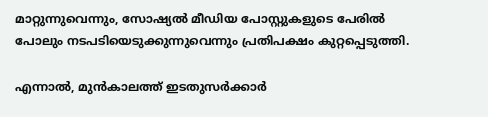മാറ്റുന്നുവെന്നും, സോഷ്യല്‍ മീഡിയ പോസ്റ്റുകളുടെ പേരില്‍ പോലും നടപടിയെടുക്കുന്നുവെന്നും പ്രതിപക്ഷം കുറ്റപ്പെടുത്തി.

എന്നാല്‍, മുൻകാലത്ത് ഇടതുസർക്കാർ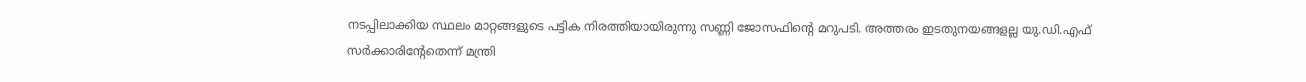നടപ്പിലാക്കിയ സ്ഥലം മാറ്റങ്ങളുടെ പട്ടിക നിരത്തിയായിരുന്നു സണ്ണി ജോസഫിന്റെ മറുപടി. അത്തരം ഇടതുനയങ്ങളല്ല യു.ഡി.എഫ് സർക്കാരിന്റേതെന്ന് മന്ത്രി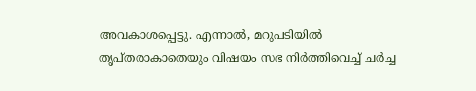അവകാശപ്പെട്ടു. എന്നാല്‍, മറുപടിയില്‍ തൃപ്തരാകാതെയും വിഷയം സഭ നിർത്തിവെച്ച്‌ ചർച്ച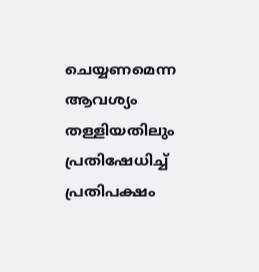ചെയ്യണമെന്ന ആവശ്യം തള്ളിയതിലും പ്രതിഷേധിച്ച്‌ പ്രതിപക്ഷം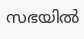സഭയില്‍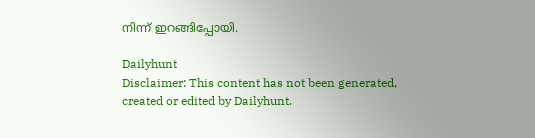നിന്ന് ഇറങ്ങിപ്പോയി.

Dailyhunt
Disclaimer: This content has not been generated, created or edited by Dailyhunt.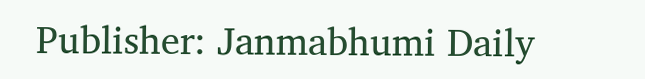Publisher: Janmabhumi Daily